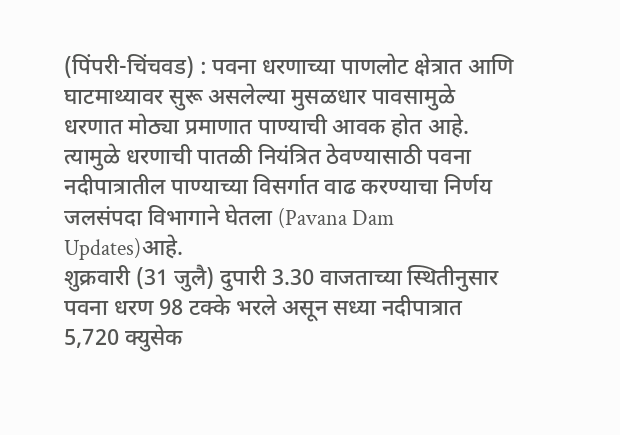(पिंपरी-चिंचवड) : पवना धरणाच्या पाणलोट क्षेत्रात आणि घाटमाथ्यावर सुरू असलेल्या मुसळधार पावसामुळे धरणात मोठ्या प्रमाणात पाण्याची आवक होत आहे. त्यामुळे धरणाची पातळी नियंत्रित ठेवण्यासाठी पवना नदीपात्रातील पाण्याच्या विसर्गात वाढ करण्याचा निर्णय जलसंपदा विभागाने घेतला (Pavana Dam Updates)आहे.
शुक्रवारी (31 जुलै) दुपारी 3.30 वाजताच्या स्थितीनुसार पवना धरण 98 टक्के भरले असून सध्या नदीपात्रात 5,720 क्युसेक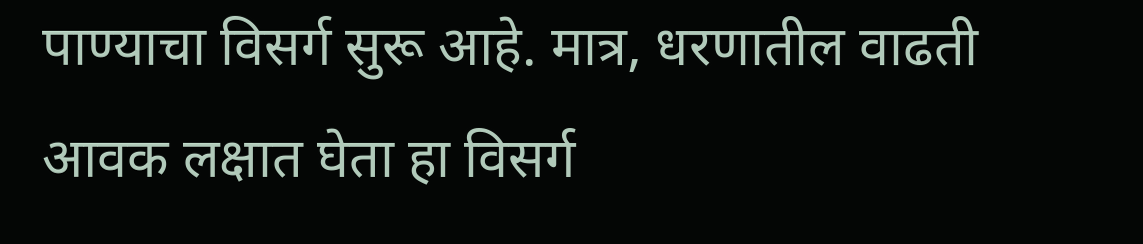पाण्याचा विसर्ग सुरू आहे. मात्र, धरणातील वाढती आवक लक्षात घेता हा विसर्ग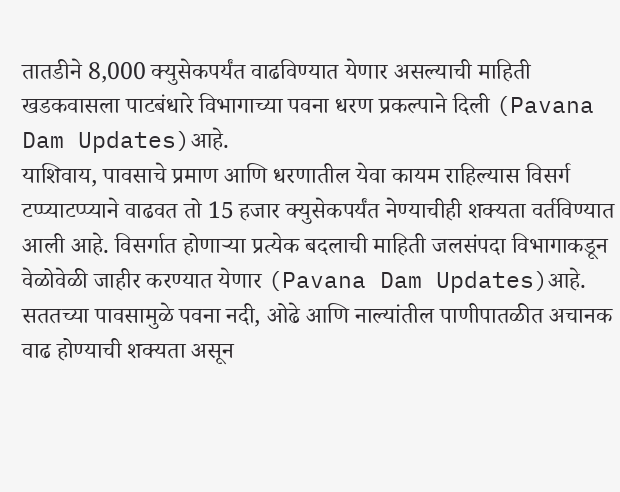तातडीने 8,000 क्युसेकपर्यंत वाढविण्यात येणार असल्याची माहिती खडकवासला पाटबंधारे विभागाच्या पवना धरण प्रकल्पाने दिली (Pavana Dam Updates)आहे.
याशिवाय, पावसाचे प्रमाण आणि धरणातील येवा कायम राहिल्यास विसर्ग टप्प्याटप्प्याने वाढवत तो 15 हजार क्युसेकपर्यंत नेण्याचीही शक्यता वर्तविण्यात आली आहे. विसर्गात होणाऱ्या प्रत्येक बदलाची माहिती जलसंपदा विभागाकडून वेळोवेळी जाहीर करण्यात येणार (Pavana Dam Updates)आहे.
सततच्या पावसामुळे पवना नदी, ओढे आणि नाल्यांतील पाणीपातळीत अचानक वाढ होण्याची शक्यता असून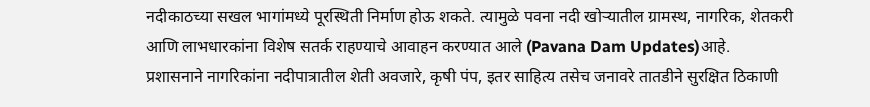नदीकाठच्या सखल भागांमध्ये पूरस्थिती निर्माण होऊ शकते. त्यामुळे पवना नदी खोऱ्यातील ग्रामस्थ, नागरिक, शेतकरी आणि लाभधारकांना विशेष सतर्क राहण्याचे आवाहन करण्यात आले (Pavana Dam Updates)आहे.
प्रशासनाने नागरिकांना नदीपात्रातील शेती अवजारे, कृषी पंप, इतर साहित्य तसेच जनावरे तातडीने सुरक्षित ठिकाणी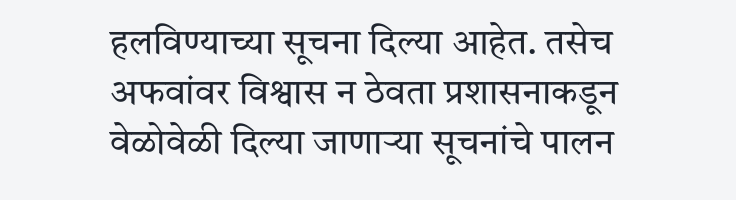हलविण्याच्या सूचना दिल्या आहेत. तसेच अफवांवर विश्वास न ठेवता प्रशासनाकडून वेळोवेळी दिल्या जाणाऱ्या सूचनांचे पालन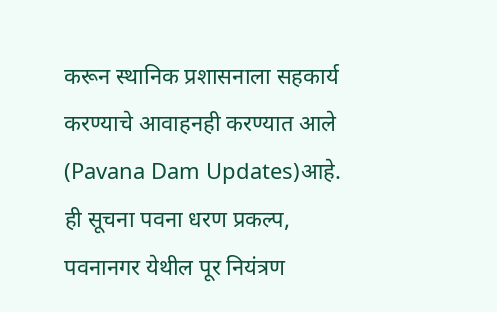करून स्थानिक प्रशासनाला सहकार्य करण्याचे आवाहनही करण्यात आले (Pavana Dam Updates)आहे.
ही सूचना पवना धरण प्रकल्प, पवनानगर येथील पूर नियंत्रण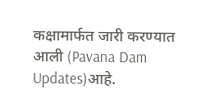कक्षामार्फत जारी करण्यात आली (Pavana Dam Updates)आहे.